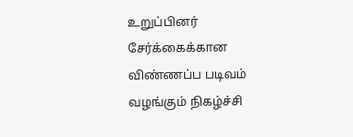உறுப்பினர் சேர்க்கைக்கான விண்ணப்ப படிவம் வழங்கும் நிகழ்ச்சி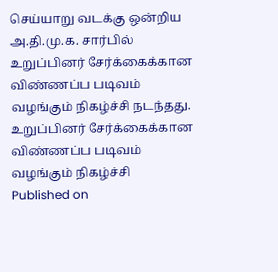செய்யாறு வடக்கு ஒன்றிய அ.தி.மு.க. சார்பில் உறுப்பினர் சேர்க்கைக்கான விண்ணப்ப படிவம் வழங்கும் நிகழ்ச்சி நடந்தது.
உறுப்பினர் சேர்க்கைக்கான விண்ணப்ப படிவம் வழங்கும் நிகழ்ச்சி
Published on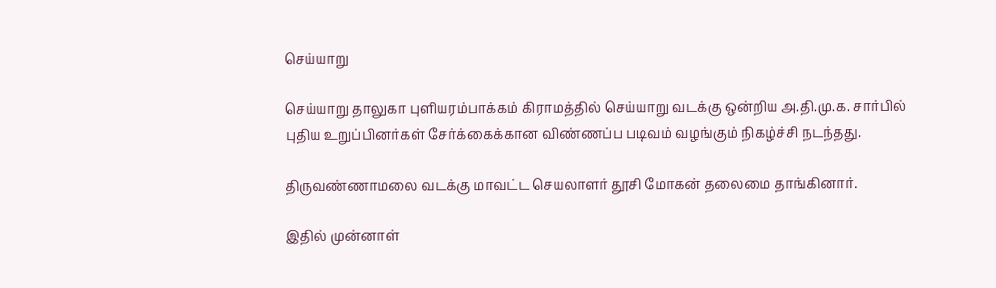செய்யாறு

செய்யாறு தாலுகா புளியரம்பாக்கம் கிராமத்தில் செய்யாறு வடக்கு ஒன்றிய அ.தி.மு.க. சார்பில் புதிய உறுப்பினர்கள் சேர்க்கைக்கான விண்ணப்ப படிவம் வழங்கும் நிகழ்ச்சி நடந்தது.

திருவண்ணாமலை வடக்கு மாவட்ட செயலாளர் தூசி மோகன் தலைமை தாங்கினார்.

இதில் முன்னாள்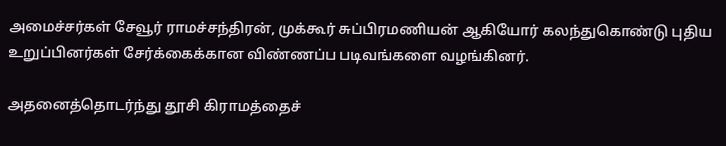அமைச்சர்கள் சேவூர் ராமச்சந்திரன், முக்கூர் சுப்பிரமணியன் ஆகியோர் கலந்துகொண்டு புதிய உறுப்பினர்கள் சேர்க்கைக்கான விண்ணப்ப படிவங்களை வழங்கினர்.

அதனைத்தொடர்ந்து தூசி கிராமத்தைச்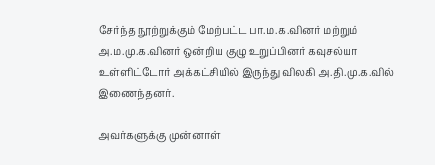சேர்ந்த நூற்றுக்கும் மேற்பட்ட பா.ம.க.வினர் மற்றும் அ.ம.மு.க.வினர் ஒன்றிய குழு உறுப்பினர் கவுசல்யா உள்ளிட்டோர் அக்கட்சியில் இருந்து விலகி அ.தி.மு.க.வில் இணைந்தனர்.

அவர்களுக்கு முன்னாள்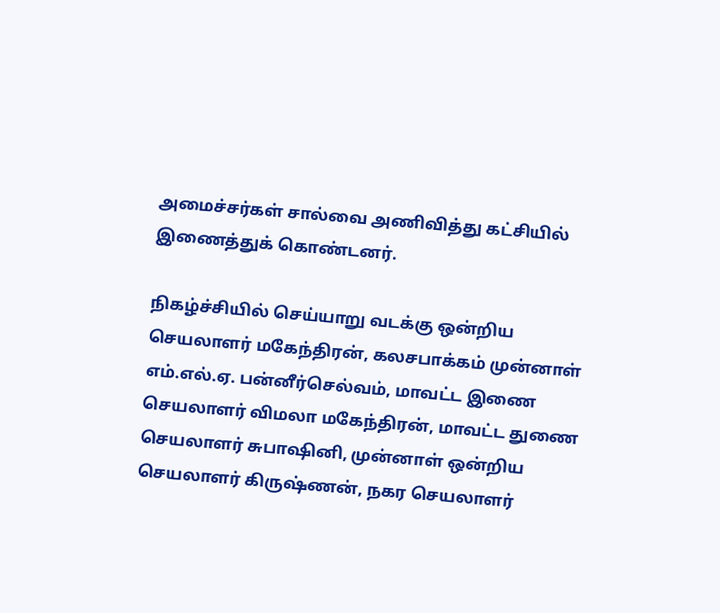அமைச்சர்கள் சால்வை அணிவித்து கட்சியில் இணைத்துக் கொண்டனர்.

நிகழ்ச்சியில் செய்யாறு வடக்கு ஒன்றிய செயலாளர் மகேந்திரன், கலசபாக்கம் முன்னாள் எம்.எல்.ஏ. பன்னீர்செல்வம், மாவட்ட இணை செயலாளர் விமலா மகேந்திரன், மாவட்ட துணை செயலாளர் சுபாஷினி, முன்னாள் ஒன்றிய செயலாளர் கிருஷ்ணன், நகர செயலாளர்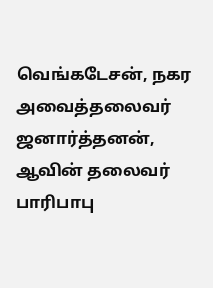வெங்கடேசன், நகர அவைத்தலைவர் ஜனார்த்தனன், ஆவின் தலைவர் பாரிபாபு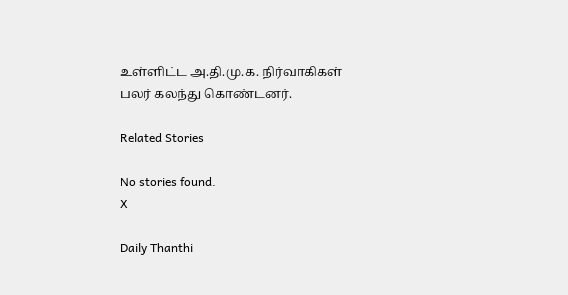உள்ளிட்ட அ.தி.மு.க. நிர்வாகிகள் பலர் கலந்து கொண்டனர்.

Related Stories

No stories found.
X

Daily Thanthi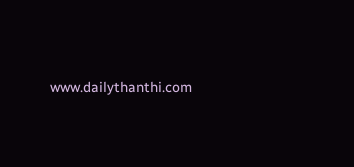www.dailythanthi.com